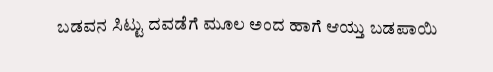ಬಡವನ ಸಿಟ್ಟು ದವಡೆಗೆ ಮೂಲ ಅಂದ ಹಾಗೆ ಆಯ್ತು ಬಡಪಾಯಿ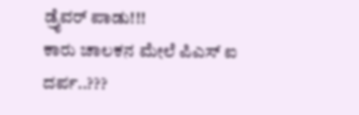ಡ್ರೈವರ್ ಪಾಡು!!!
ಕಾರು ಚಾಲಕನ ಮೇಲೆ ಪಿಎಸ್ ಐ ದರ್ಪ..???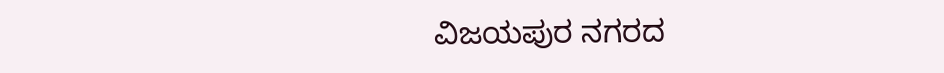ವಿಜಯಪುರ ನಗರದ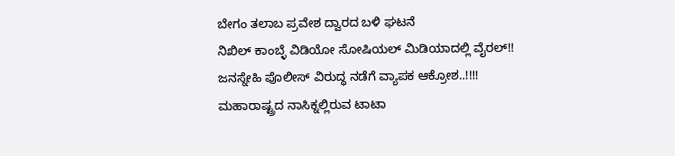ಬೇಗಂ ತಲಾಬ ಪ್ರವೇಶ ದ್ವಾರದ ಬಳಿ ಘಟನೆ
ನಿಖಿಲ್ ಕಾಂಬ್ಳೆ ವಿಡಿಯೋ ಸೋಷಿಯಲ್ ಮಿಡಿಯಾದಲ್ಲಿ ವೈರಲ್!!
ಜನಸ್ನೇಹಿ ಪೊಲೀಸ್ ವಿರುದ್ಧ ನಡೆಗೆ ವ್ಯಾಪಕ ಆಕ್ರೋಶ..!!!!
ಮಹಾರಾಷ್ಟ್ರದ ನಾಸಿಕ್ನಲ್ಲಿರುವ ಟಾಟಾ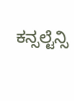ಕನ್ಸಲ್ಟೆನ್ಸಿ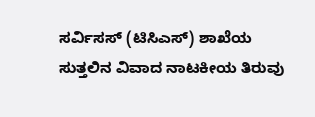ಸರ್ವಿಸಸ್ (ಟಿಸಿಎಸ್) ಶಾಖೆಯ ಸುತ್ತಲಿನ ವಿವಾದ ನಾಟಕೀಯ ತಿರುವು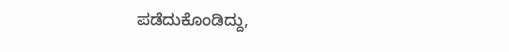ಪಡೆದುಕೊಂಡಿದ್ದು,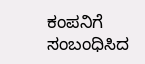ಕಂಪನಿಗೆ ಸಂಬಂಧಿಸಿದ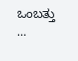ಒಂಬತ್ತು …